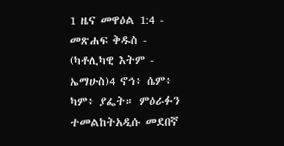1 ዜና መዋዕል 1:4 - መጽሐፍ ቅዱስ - (ካቶሊካዊ እትም - ኤማሁስ)4 ኖኅ፥ ሴም፥ ካም፥ ያፌት። ምዕራፉን ተመልከትአዲሱ መደበኛ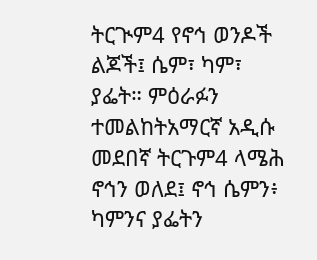ትርጒም4 የኖኅ ወንዶች ልጆች፤ ሴም፣ ካም፣ ያፌት። ምዕራፉን ተመልከትአማርኛ አዲሱ መደበኛ ትርጉም4 ላሜሕ ኖኅን ወለደ፤ ኖኅ ሴምን፥ ካምንና ያፌትን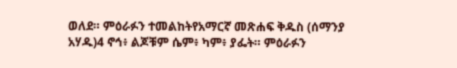ወለደ። ምዕራፉን ተመልከትየአማርኛ መጽሐፍ ቅዱስ (ሰማንያ አሃዱ)4 ኖኅ፥ ልጆቹም ሴም፥ ካም፥ ያፌት። ምዕራፉን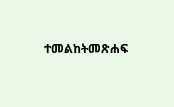ተመልከትመጽሐፍ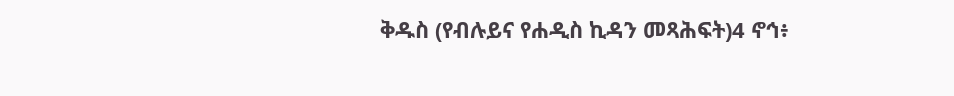ቅዱስ (የብሉይና የሐዲስ ኪዳን መጻሕፍት)4 ኖኅ፥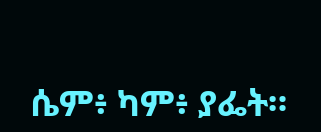ሴም፥ ካም፥ ያፌት።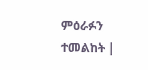ምዕራፉን ተመልከት |